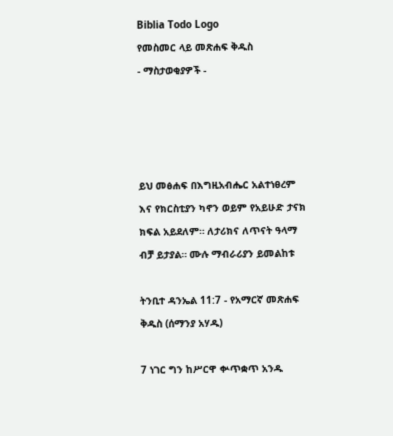Biblia Todo Logo
የመስመር ላይ መጽሐፍ ቅዱስ
- ማስታወቂያዎች -




ይህ መፅሐፍ በእግዚአብሔር አልተነፀረም እና የክርስቲያን ካኖን ወይም የአይሁድ ታናክ ክፍል አይደለም። ለታሪክና ለጥናት ዓላማ ብቻ ይታያል። ሙሉ ማብራሪያን ይመልከቱ

ትንቢተ ዳንኤል 11:7 - የአማርኛ መጽሐፍ ቅዱስ (ሰማንያ አሃዱ)

7 ነገር ግን ከሥርዋ ቍጥቋጥ አንዱ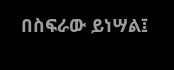በስፍራው ይነሣል፤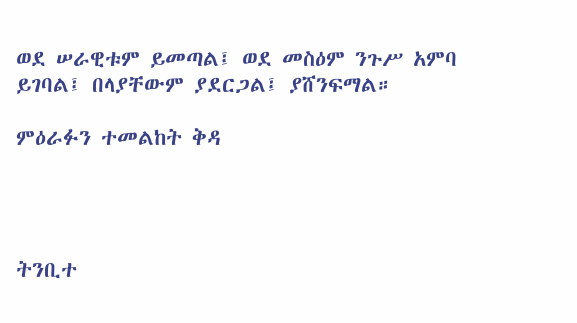ወደ ሠራዊቱም ይመጣል፤ ወደ መስዕም ንጉሥ አምባ ይገባል፤ በላያቸውም ያደርጋል፤ ያሸንፍማል።

ምዕራፉን ተመልከት ቅዳ




ትንቢተ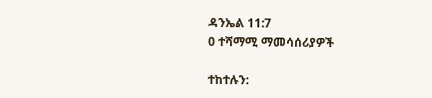ዳንኤል 11:7
0 ተሻማሚ ማመሳሰሪያዎች

ተከተሉን: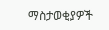ማስታወቂያዎች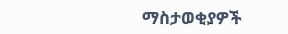ማስታወቂያዎች